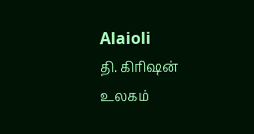Alaioli
தி. கிரிஷன்
உலகம்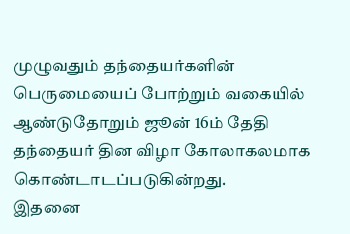முழுவதும் தந்தையர்களின் பெருமையைப் போற்றும் வகையில் ஆண்டுதோறும் ஜூன் 16ம் தேதி தந்தையர் தின விழா கோலாகலமாக கொண்டாடப்படுகின்றது.
இதனை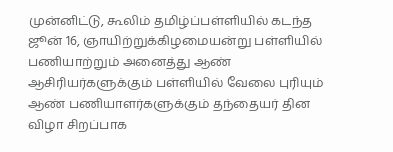முன்னிட்டு, கூலிம் தமிழ்ப்பள்ளியில் கடந்த ஜூன் 16, ஞாயிற்றுக்கிழமையன்று பள்ளியில் பணியாற்றும் அனைத்து ஆண் ஆசிரியர்களுக்கும் பள்ளியில் வேலை புரியும் ஆண் பணியாளர்களுக்கும் தந்தையர் தின விழா சிறப்பாக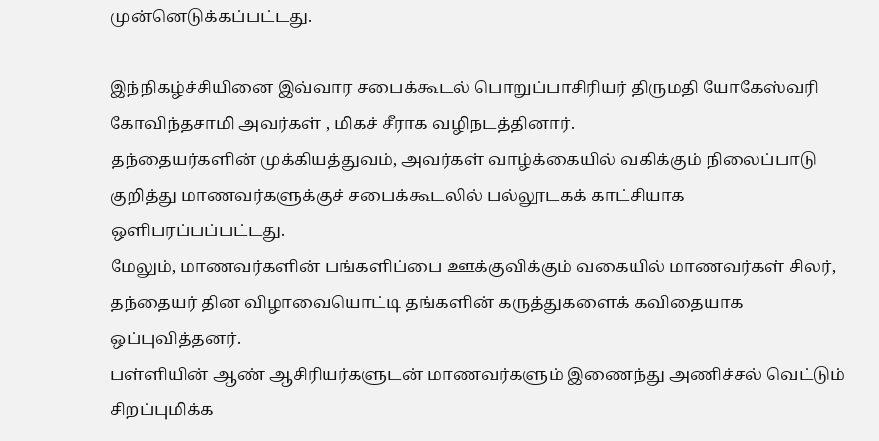முன்னெடுக்கப்பட்டது.

இந்நிகழ்ச்சியினை இவ்வார சபைக்கூடல் பொறுப்பாசிரியர் திருமதி யோகேஸ்வரி கோவிந்தசாமி அவர்கள் , மிகச் சீராக வழிநடத்தினார்.
தந்தையர்களின் முக்கியத்துவம், அவர்கள் வாழ்க்கையில் வகிக்கும் நிலைப்பாடு குறித்து மாணவர்களுக்குச் சபைக்கூடலில் பல்லூடகக் காட்சியாக ஒளிபரப்பப்பட்டது.
மேலும், மாணவர்களின் பங்களிப்பை ஊக்குவிக்கும் வகையில் மாணவர்கள் சிலர், தந்தையர் தின விழாவையொட்டி தங்களின் கருத்துகளைக் கவிதையாக ஒப்புவித்தனர்.
பள்ளியின் ஆண் ஆசிரியர்களுடன் மாணவர்களும் இணைந்து அணிச்சல் வெட்டும் சிறப்புமிக்க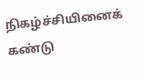நிகழ்ச்சியினைக் கண்டு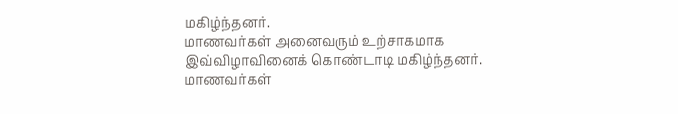மகிழ்ந்தனர்.
மாணவர்கள் அனைவரும் உற்சாகமாக இவ்விழாவினைக் கொண்டாடி மகிழ்ந்தனர்.
மாணவர்கள்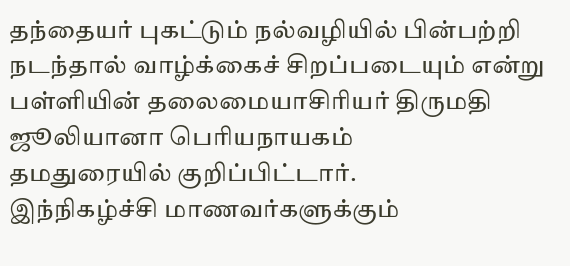தந்தையர் புகட்டும் நல்வழியில் பின்பற்றி நடந்தால் வாழ்க்கைச் சிறப்படையும் என்று
பள்ளியின் தலைமையாசிரியர் திருமதி ஜூலியானா பெரியநாயகம்
தமதுரையில் குறிப்பிட்டார்.
இந்நிகழ்ச்சி மாணவர்களுக்கும்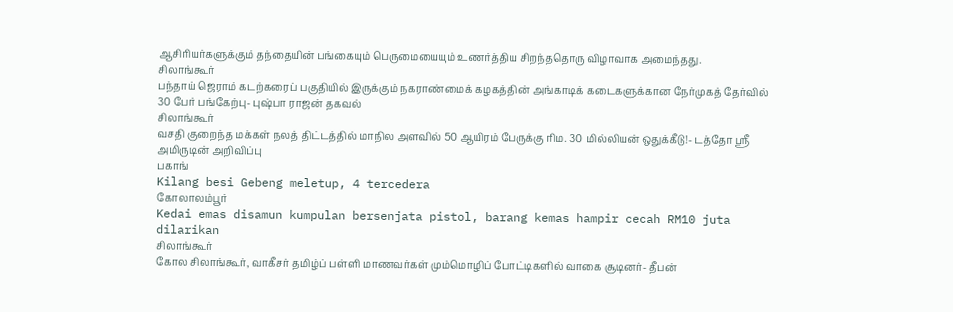ஆசிரியர்களுக்கும் தந்தையின் பங்கையும் பெருமையையும் உணர்த்திய சிறந்ததொரு விழாவாக அமைந்தது.
சிலாங்கூர்
பந்தாய் ஜெராம் கடற்கரைப் பகுதியில் இருக்கும் நகராண்மைக் கழகத்தின் அங்காடிக் கடைகளுக்கான நேர்முகத் தேர்வில் 30 பேர் பங்கேற்பு- புஷ்பா ராஜன் தகவல்
சிலாங்கூர்
வசதி குறைந்த மக்கள் நலத் திட்டத்தில் மாநில அளவில் 50 ஆயிரம் பேருக்கு ரிம. 30 மில்லியன் ஒதுக்கீடு!- டத்தோ ஸ்ரீ அமிருடின் அறிவிப்பு
பகாங்
Kilang besi Gebeng meletup, 4 tercedera
கோலாலம்பூர்
Kedai emas disamun kumpulan bersenjata pistol, barang kemas hampir cecah RM10 juta dilarikan
சிலாங்கூர்
கோல சிலாங்கூர், வாகீசர் தமிழ்ப் பள்ளி மாணவர்கள் மும்மொழிப் போட்டிகளில் வாகை சூடினர்- தீபன்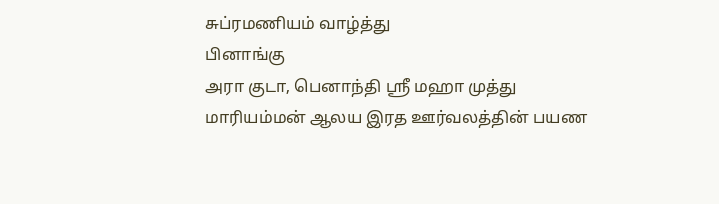சுப்ரமணியம் வாழ்த்து
பினாங்கு
அரா குடா, பெனாந்தி ஸ்ரீ மஹா முத்து மாரியம்மன் ஆலய இரத ஊர்வலத்தின் பயண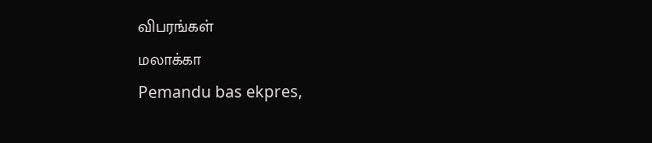விபரங்கள்
மலாக்கா
Pemandu bas ekpres,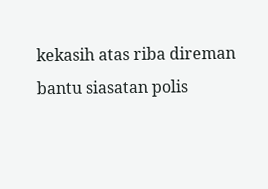kekasih atas riba direman bantu siasatan polis